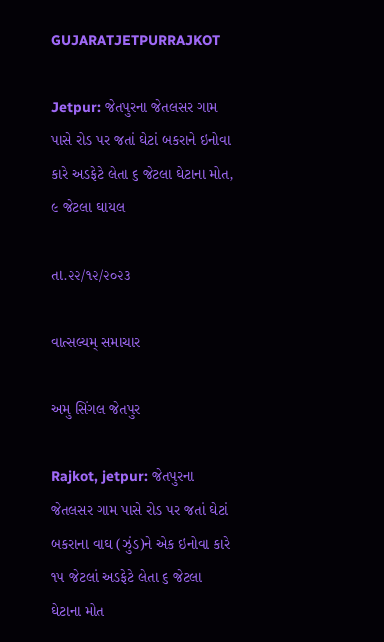GUJARATJETPURRAJKOT

Jetpur: જેતપુરના જેતલસર ગામ પાસે રોડ પર જતાં ઘેટાં બકરાને ઇનોવા કારે અડફેટે લેતા ૬ જેટલા ઘેટાના મોત, ૯ જેટલા ઘાયલ

તા.૨૨/૧૨/૨૦૨૩

વાત્સલ્યમ્ સમાચાર

અમુ સિંગલ જેતપુર

Rajkot, jetpur: જેતપુરના જેતલસર ગામ પાસે રોડ પર જતાં ઘેટાં બકરાના વાઘ (ઝુંડ)ને એક ઇનોવા કારે ૧૫ જેટલાં અડફેટે લેતા ૬ જેટલા ઘેટાના મોત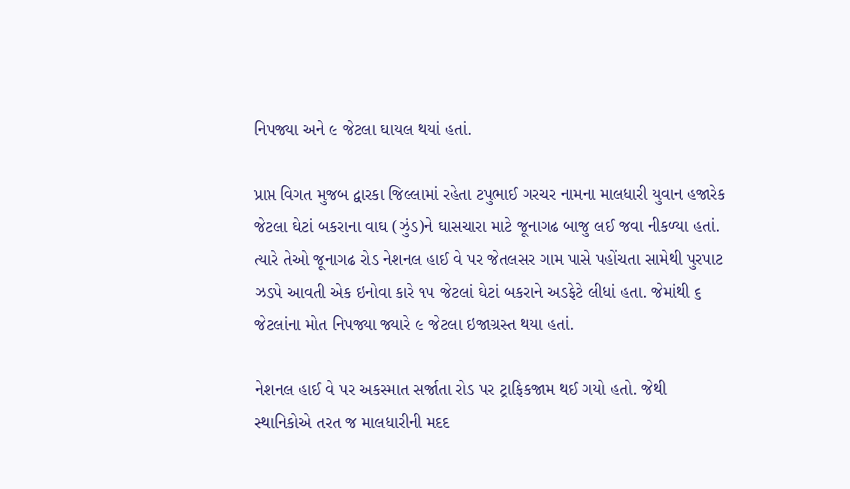નિપજ્યા અને ૯ જેટલા ઘાયલ થયાં હતાં.

પ્રાપ્ત વિગત મુજબ દ્વારકા જિલ્લામાં રહેતા ટપુભાઈ ગરચર નામના માલધારી યુવાન હજારેક જેટલા ઘેટાં બકરાના વાઘ (ઝુંડ)ને ઘાસચારા માટે જૂનાગઢ બાજુ લઈ જવા નીકળ્યા હતાં. ત્યારે તેઓ જૂનાગઢ રોડ નેશનલ હાઈ વે પર જેતલસર ગામ પાસે પહોંચતા સામેથી પુરપાટ ઝડપે આવતી એક ઇનોવા કારે ૧૫ જેટલાં ઘેટાં બકરાને અડફેટે લીધાં હતા. જેમાંથી ૬ જેટલાંના મોત નિપજ્યા જ્યારે ૯ જેટલા ઇજાગ્રસ્ત થયા હતાં.

નેશનલ હાઈ વે પર અકસ્માત સર્જાતા રોડ પર ટ્રાફિકજામ થઈ ગયો હતો. જેથી સ્થાનિકોએ તરત જ માલધારીની મદદ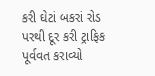કરી ઘેટાં બકરાં રોડ પરથી દૂર કરી ટ્રાફિક પૂર્વવત કરાવ્યો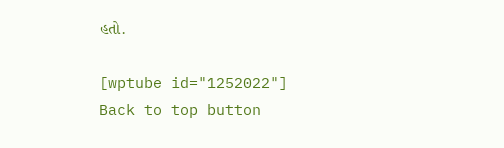હતો.

[wptube id="1252022"]
Back to top button